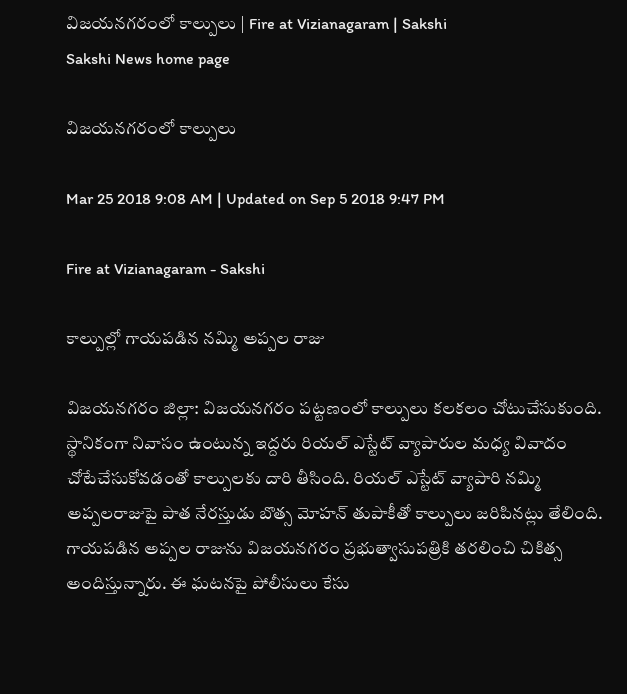విజయనగరంలో కాల్పులు | Fire at Vizianagaram | Sakshi
Sakshi News home page

విజయనగరంలో కాల్పులు

Mar 25 2018 9:08 AM | Updated on Sep 5 2018 9:47 PM

Fire at Vizianagaram - Sakshi

కాల్పుల్లో గాయపడిన నమ్మి అప్పల రాజు

విజయనగరం జిల్లా: విజయనగరం పట్టణంలో కాల్పులు కలకలం చోటుచేసుకుంది. స్థానికంగా నివాసం ఉంటున్న ఇద్దరు రియల్ ఎస్టేట్ వ్యాపారుల మధ్య వివాదం చోటేచేసుకోవడంతో కాల్పులకు దారి తీసింది. రియల్ ఎస్టేట్ వ్యాపారి నమ్మి అప్పలరాజుపై పాత నేరస్తుడు బొత్స మోహన్‌ తుపాకీతో కాల్పులు జరిపినట్లు తేలింది. గాయపడిన అప్పల రాజును విజయనగరం ప్రభుత్వాసుపత్రికి తరలించి చికిత్స అందిస్తున్నారు. ఈ ఘటనపై పోలీసులు కేసు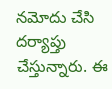నమోదు చేసి దర్యాప్తు చేస్తున్నారు. ఈ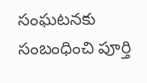సంఘటనకు సంబంధించి పూర్తి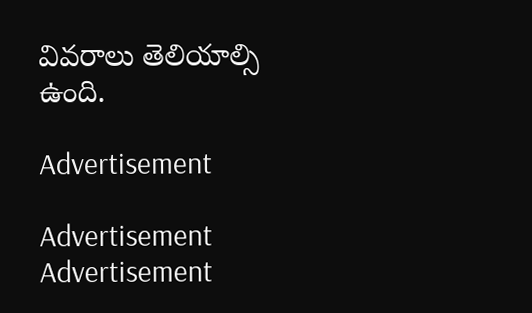వివరాలు తెలియాల్సి ఉంది.

Advertisement

Advertisement
Advertisement